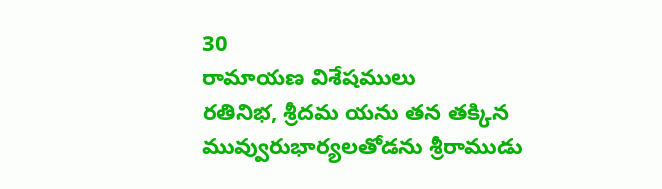30
రామాయణ విశేషములు
రతినిభ, శ్రీదమ యను తన తక్కిన మువ్వురుభార్యలతోడను శ్రీరాముడు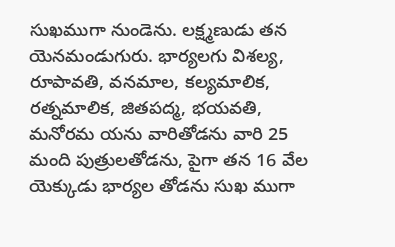సుఖముగా నుండెను. లక్ష్మణుడు తన యెనమండుగురు. భార్యలగు విశల్య, రూపావతి, వనమాల, కల్యమాలిక, రత్నమాలిక, జితపద్మ, భయవతి, మనోరమ యను వారితోడను వారి 25 మంది పుత్రులతోడను, పైగా తన 16 వేల యెక్కుడు భార్యల తోడను సుఖ ముగా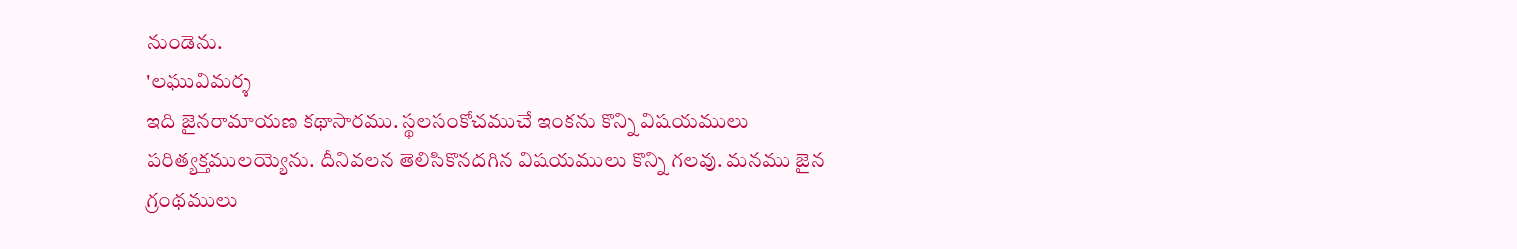నుండెను.
'లఘువిమర్శ
ఇది జైనరామాయణ కథాసారము. స్థలసంకోచముచే ఇంకను కొన్ని విషయములు పరిత్యక్తములయ్యెను. దీనివలన తెలిసికొనదగిన విషయములు కొన్ని గలవు. మనము జైన గ్రంథములు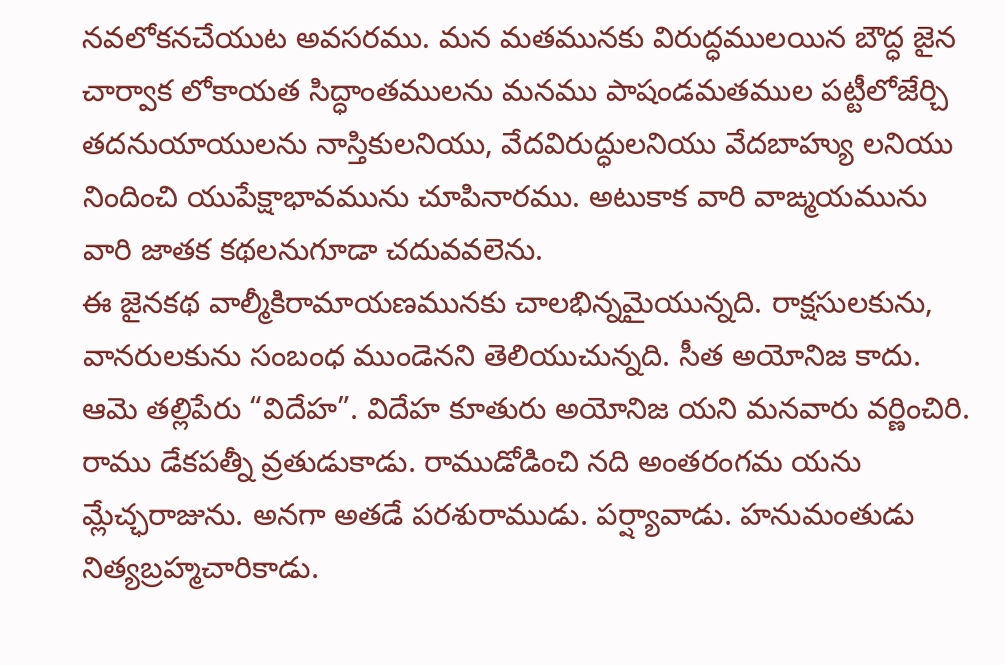నవలోకనచేయుట అవసరము. మన మతమునకు విరుద్ధములయిన బౌద్ధ జైన చార్వాక లోకాయత సిద్ధాంతములను మనము పాషండమతముల పట్టీలోజేర్చి తదనుయాయులను నాస్తికులనియు, వేదవిరుద్ధులనియు వేదబాహ్యు లనియు నిందించి యుపేక్షాభావమును చూపినారము. అటుకాక వారి వాఙ్మయమును వారి జాతక కథలనుగూడా చదువవలెను.
ఈ జైనకథ వాల్మీకిరామాయణమునకు చాలభిన్నమైయున్నది. రాక్షసులకును, వానరులకును సంబంధ ముండెనని తెలియుచున్నది. సీత అయోనిజ కాదు. ఆమె తల్లిపేరు “విదేహ”. విదేహ కూతురు అయోనిజ యని మనవారు వర్ణించిరి. రాము డేకపత్నీ వ్రతుడుకాడు. రాముడోడించి నది అంతరంగమ యను మ్లేచ్ఛరాజును. అనగా అతడే పరశురాముడు. పర్ష్యావాడు. హనుమంతుడు నిత్యబ్రహ్మచారికాడు.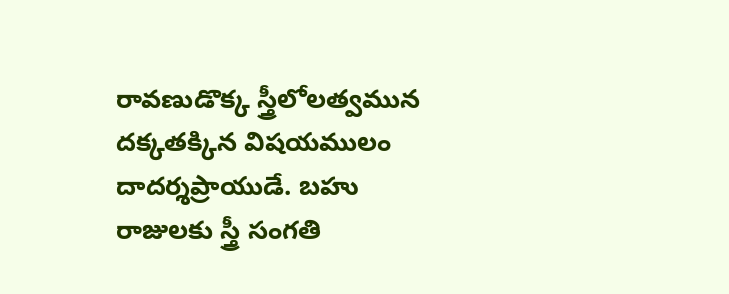రావణుడొక్క స్త్రీలోలత్వమున దక్కతక్కిన విషయములం దాదర్శప్రాయుడే. బహు రాజులకు స్త్రీ సంగతి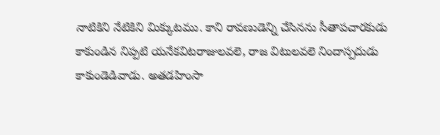నాటికిని నేటికిని మిక్కుటము. కాని రావణుడెన్ని చేసినను సీతాపచారకుడు కాకుండిన నిప్పటి యనేకవిటరాజులవలె, రాజ విటులవలె నిందాస్పదుడు కాకుండెడివాడు. అతడహింసా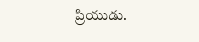ప్రియుడు.